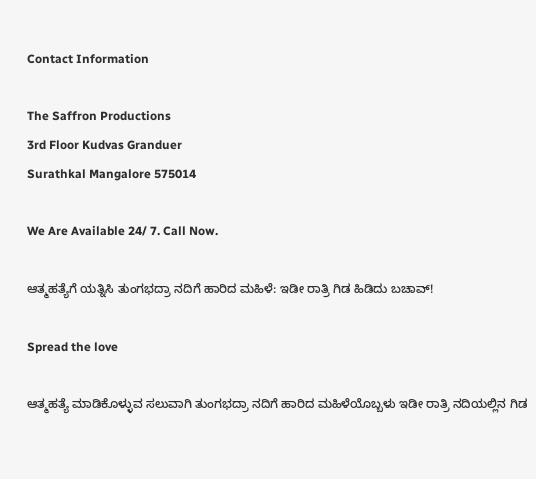Contact Information

The Saffron Productions
3rd Floor Kudvas Granduer
Surathkal Mangalore 575014

We Are Available 24/ 7. Call Now.

ಆತ್ಮಹತ್ಯೆಗೆ ಯತ್ನಿಸಿ ತುಂಗಭದ್ರಾ ನದಿಗೆ ಹಾರಿದ ಮಹಿಳೆ: ಇಡೀ ರಾತ್ರಿ ಗಿಡ ಹಿಡಿದು ಬಚಾವ್!

Spread the love

ಆತ್ಮಹತ್ಯೆ ಮಾಡಿಕೊಳ್ಳುವ ಸಲುವಾಗಿ ತುಂಗಭದ್ರಾ ನದಿಗೆ ಹಾರಿದ ಮಹಿಳೆಯೊಬ್ಬಳು ಇಡೀ ರಾತ್ರಿ ನದಿಯಲ್ಲಿನ ಗಿಡ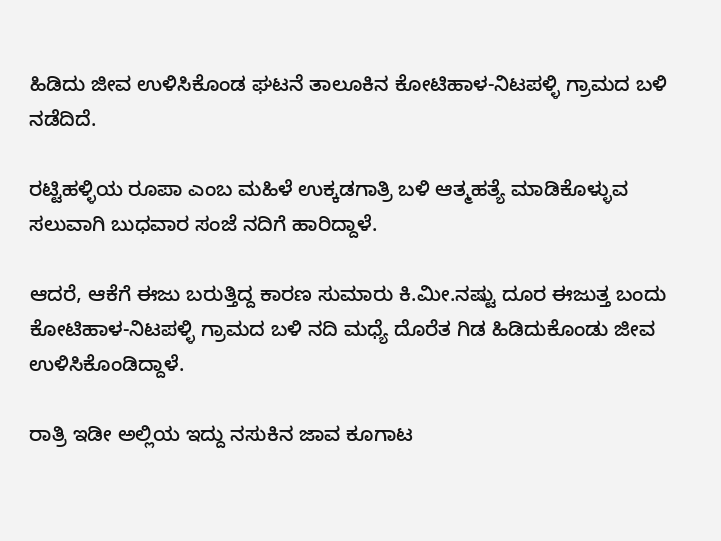ಹಿಡಿದು ಜೀವ ಉಳಿಸಿಕೊಂಡ ಘಟನೆ ತಾಲೂಕಿನ ಕೋಟಿಹಾಳ-ನಿಟಪಳ್ಳಿ ಗ್ರಾಮದ ಬಳಿ ನಡೆದಿದೆ.

ರಟ್ಟಿಹಳ್ಳಿಯ ರೂಪಾ ಎಂಬ ಮಹಿಳೆ ಉಕ್ಕಡಗಾತ್ರಿ ಬಳಿ ಆತ್ಮಹತ್ಯೆ ಮಾಡಿಕೊಳ್ಳುವ ಸಲುವಾಗಿ ಬುಧವಾರ ಸಂಜೆ ನದಿಗೆ ಹಾರಿದ್ದಾಳೆ.

ಆದರೆ, ಆಕೆಗೆ ಈಜು ಬರುತ್ತಿದ್ದ ಕಾರಣ ಸುಮಾರು ಕಿ.ಮೀ.ನಷ್ಟು ದೂರ ಈಜುತ್ತ ಬಂದು ಕೋಟಿಹಾಳ-ನಿಟಪಳ್ಳಿ ಗ್ರಾಮದ ಬಳಿ ನದಿ ಮಧ್ಯೆ ದೊರೆತ ಗಿಡ ಹಿಡಿದುಕೊಂಡು ಜೀವ ಉಳಿಸಿಕೊಂಡಿದ್ದಾಳೆ.

ರಾತ್ರಿ ಇಡೀ ಅಲ್ಲಿಯ ಇದ್ದು ನಸುಕಿನ ಜಾವ ಕೂಗಾಟ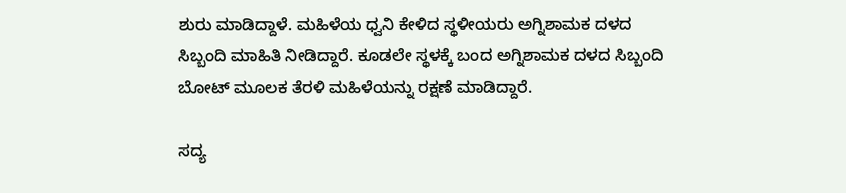ಶುರು ಮಾಡಿದ್ದಾಳೆ. ಮಹಿಳೆಯ ಧ್ವನಿ ಕೇಳಿದ ಸ್ಥಳೀಯರು ಅಗ್ನಿಶಾಮಕ ದಳದ ಸಿಬ್ಬಂದಿ ಮಾಹಿತಿ ನೀಡಿದ್ದಾರೆ. ಕೂಡಲೇ ಸ್ಥಳಕ್ಕೆ ಬಂದ ಅಗ್ನಿಶಾಮಕ ದಳದ ಸಿಬ್ಬಂದಿ ಬೋಟ್ ಮೂಲಕ ತೆರಳಿ ಮಹಿಳೆಯನ್ನು ರಕ್ಷಣೆ ಮಾಡಿದ್ದಾರೆ.

ಸದ್ಯ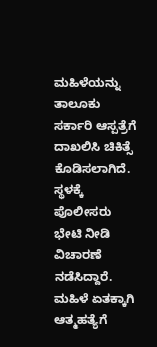ಮಹಿಳೆಯನ್ನು ತಾಲೂಕು ಸರ್ಕಾರಿ ಆಸ್ಪತ್ರೆಗೆ ದಾಖಲಿಸಿ ಚಿಕಿತ್ಸೆ ಕೊಡಿಸಲಾಗಿದೆ. ಸ್ಥಳಕ್ಕೆ ಪೊಲೀಸರು ಭೇಟಿ ನೀಡಿ ವಿಚಾರಣೆ ನಡೆಸಿದ್ದಾರೆ. ಮಹಿಳೆ ಏತಕ್ಕಾಗಿ ಆತ್ಮಹತ್ಯೆಗೆ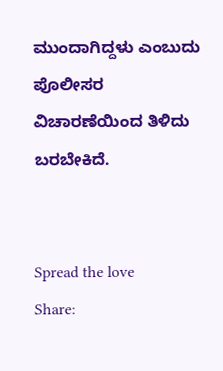ಮುಂದಾಗಿದ್ದಳು ಎಂಬುದು ಪೊಲೀಸರ ವಿಚಾರಣೆಯಿಂದ ತಿಳಿದು ಬರಬೇಕಿದೆ.


Spread the love
Share: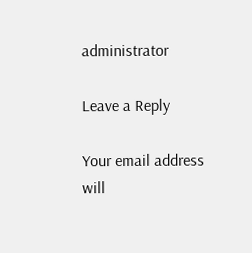administrator

Leave a Reply

Your email address will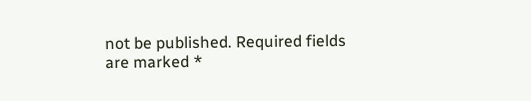not be published. Required fields are marked *